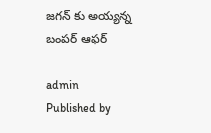జగన్ కు అయ్యన్న బంపర్ ఆఫర్

admin
Published by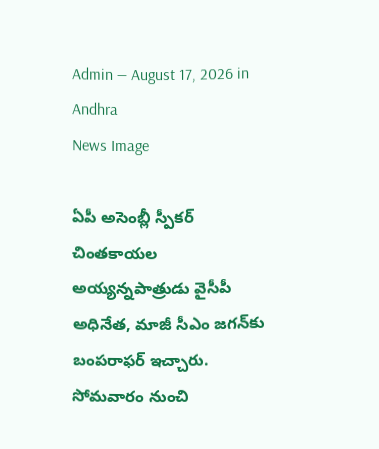Admin — August 17, 2026 in Andhra
News Image

ఏపీ అసెంబ్లీ స్పీక‌ర్ చింత‌కాయ‌ల అయ్య‌న్న‌పాత్రుడు వైసీపీ అధినేత‌, మాజీ సీఎం జ‌గ‌న్‌కు బంప‌రాఫ‌ర్ ఇచ్చారు. సోమ‌వారం నుంచి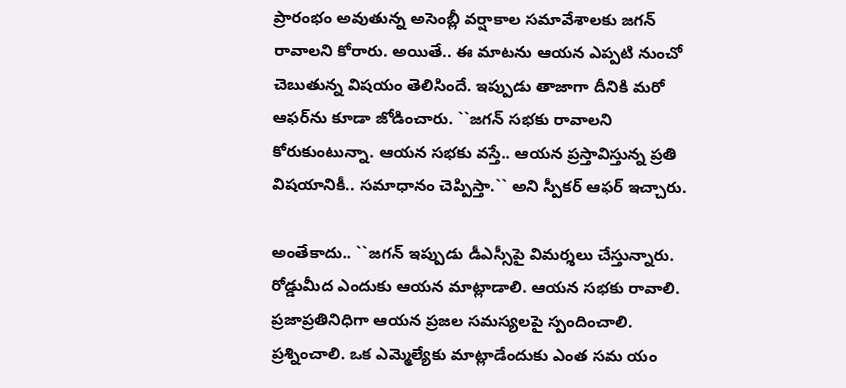ప్రారంభం అవుతున్న అసెంబ్లీ వ‌ర్షాకాల స‌మావేశాల‌కు జ‌గ‌న్ రావాల‌ని కోరారు. అయితే.. ఈ మాట‌ను ఆయ‌న ఎప్ప‌టి నుంచో చెబుతున్న విష‌యం తెలిసిందే. ఇప్పుడు తాజాగా దీనికి మ‌రో ఆఫ‌ర్‌ను కూడా జోడించారు. ``జ‌గ‌న్ స‌భ‌కు రావాల‌ని కోరుకుంటున్నా. ఆయ‌న స‌భ‌కు వ‌స్తే.. ఆయ‌న ప్ర‌స్తావిస్తున్న ప్ర‌తి విష‌యానికీ.. స‌మాధానం చెప్పిస్తా.`` అని స్పీక‌ర్ ఆఫ‌ర్ ఇచ్చారు.

అంతేకాదు.. ``జ‌గ‌న్ ఇప్పుడు డీఎస్సీపై విమ‌ర్శ‌లు చేస్తున్నారు. రోడ్డుమీద ఎందుకు ఆయ‌న మాట్లాడాలి. ఆయ‌న స‌భ‌కు రావాలి. ప్ర‌జాప్ర‌తినిధిగా ఆయ‌న ప్ర‌జ‌ల స‌మ‌స్య‌ల‌పై స్పందించాలి. ప్ర‌శ్నించాలి. ఒక ఎమ్మెల్యేకు మాట్లాడేందుకు ఎంత స‌మ యం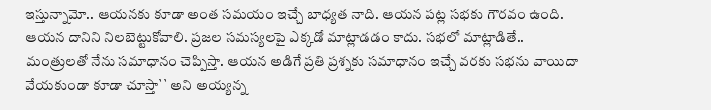ఇస్తున్నామో.. ఆయ‌న‌కు కూడా అంత స‌మ‌యం ఇచ్చే బాధ్య‌త నాది. ఆయ‌న ప‌ట్ల స‌భ‌కు గౌర‌వం ఉంది. ఆయ‌న దానిని నిల‌బెట్టుకోవాలి. ప్ర‌జ‌ల స‌మ‌స్య‌ల‌పై ఎక్క‌డో మాట్లాడ‌డం కాదు. స‌భ‌లో మాట్లాడితే.. మంత్రులతో నేను స‌మాధానం చెప్పిస్తా. ఆయ‌న అడిగే ప్ర‌తి ప్ర‌శ్న‌కు స‌మాధానం ఇచ్చే వ‌ర‌కు స‌భ‌ను వాయిదా వేయ‌కుండా కూడా చూస్తా`` అని అయ్య‌న్న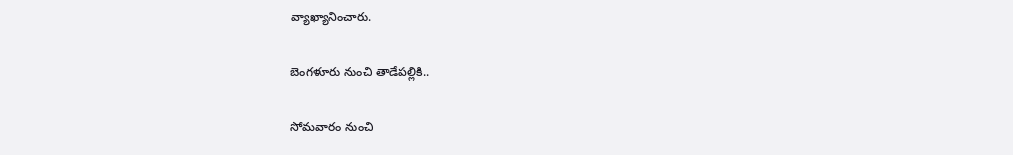వ్యాఖ్యానించారు.

బెంగ‌ళూరు నుంచి తాడేప‌ల్లికి..

సోమ‌వారం నుంచి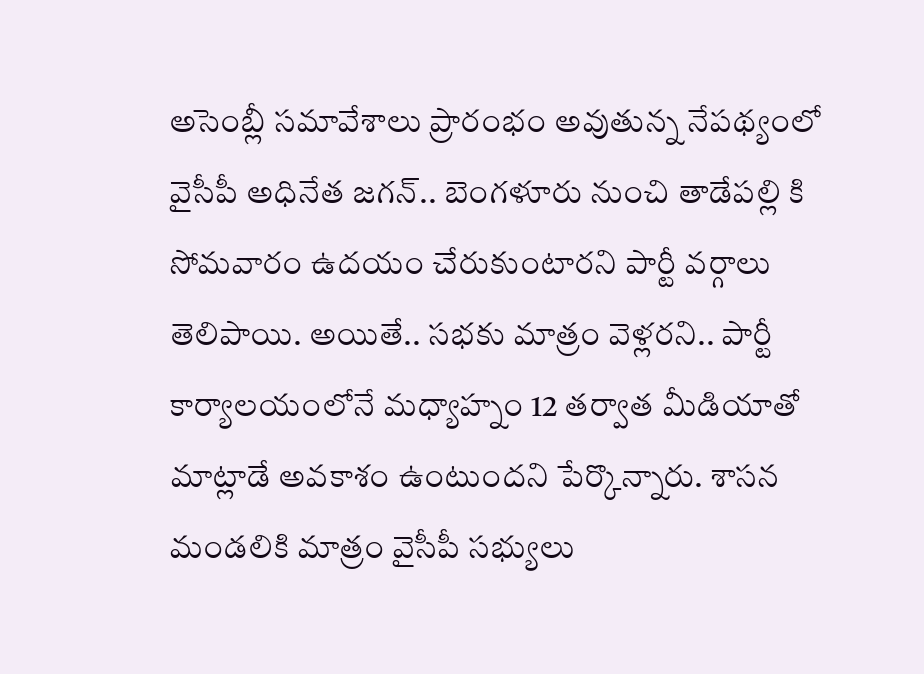అసెంబ్లీ స‌మావేశాలు ప్రారంభం అవుతున్న నేప‌థ్యంలో వైసీపీ అధినేత జ‌గ‌న్‌.. బెంగ‌ళూరు నుంచి తాడేప‌ల్లి కి సోమ‌వారం ఉద‌యం చేరుకుంటార‌ని పార్టీ వ‌ర్గాలు తెలిపాయి. అయితే.. స‌భ‌కు మాత్రం వెళ్ల‌ర‌ని.. పార్టీ కార్యాల‌యంలోనే మ‌ధ్యాహ్నం 12 త‌ర్వాత మీడియాతో మాట్లాడే అవ‌కాశం ఉంటుంద‌ని పేర్కొన్నారు. శాస‌న మండ‌లికి మాత్రం వైసీపీ స‌భ్యులు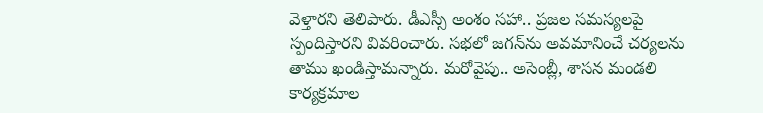వెళ్తార‌ని తెలిపారు. డీఎస్సీ అంశం స‌హా.. ప్ర‌జ‌ల స‌మ‌స్య‌ల‌పై స్పందిస్తార‌ని వివ‌రించారు. స‌భ‌లో జ‌గ‌న్‌ను అవ‌మానించే చ‌ర్య‌ల‌ను తాము ఖండిస్తామ‌న్నారు. మ‌రోవైపు.. అసెంబ్లీ, శాస‌న మండ‌లి కార్య‌క్ర‌మాల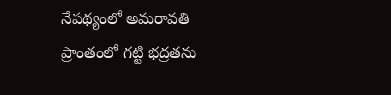నేప‌థ్యంలో అమ‌రావ‌తి ప్రాంతంలో గ‌ట్టి భ‌ద్ర‌త‌ను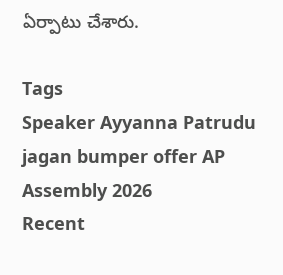ఏర్పాటు చేశారు.

Tags
Speaker Ayyanna Patrudu jagan bumper offer AP Assembly 2026
Recent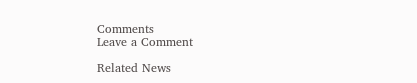Comments
Leave a Comment

Related News